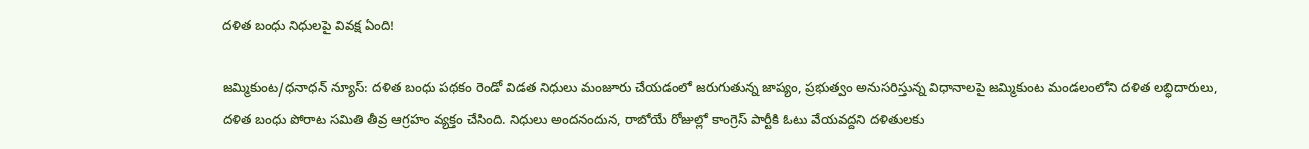దళిత బంధు నిధులపై వివక్ష ఏంది!

జమ్మికుంట/ధనాధన్ న్యూస్: దళిత బంధు పథకం రెండో విడత నిధులు మంజూరు చేయడంలో జరుగుతున్న జాప్యం, ప్రభుత్వం అనుసరిస్తున్న విధానాలపై జమ్మికుంట మండలంలోని దళిత లబ్ధిదారులు, దళిత బంధు పోరాట సమితి తీవ్ర ఆగ్రహం వ్యక్తం చేసింది. నిధులు అందనందున, రాబోయే రోజుల్లో కాంగ్రెస్ పార్టీకి ఓటు వేయవద్దని దళితులకు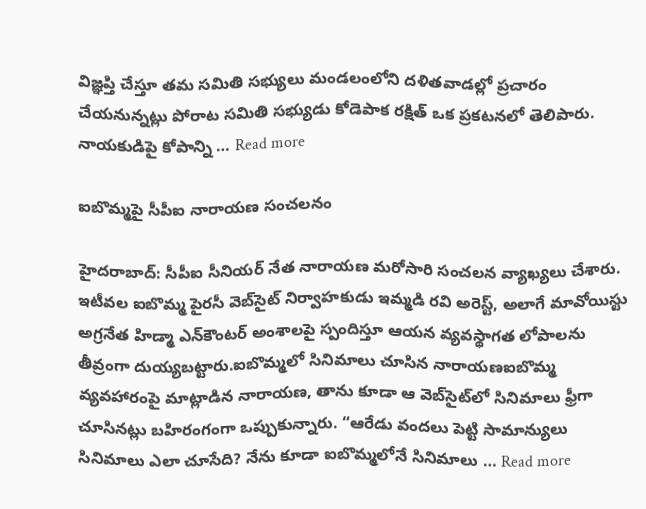విజ్ఞప్తి చేస్తూ తమ సమితి సభ్యులు మండలంలోని దళితవాడల్లో ప్రచారం చేయనున్నట్లు పోరాట సమితి సభ్యుడు కోడెపాక రక్షిత్ ఒక ప్రకటనలో తెలిపారు. నాయకుడిపై కోపాన్ని … Read more

ఐబొమ్మపై సీపీఐ నారాయణ సంచలనం

హైదరాబాద్: సీపీఐ సీనియర్ నేత నారాయణ మరోసారి సంచలన వ్యాఖ్యలు చేశారు. ఇటీవల ఐబొమ్మ పైరసీ వెబ్‌సైట్ నిర్వాహకుడు ఇమ్మడి రవి అరెస్ట్, అలాగే మావోయిస్టు అగ్రనేత హిడ్మా ఎన్‌కౌంటర్ అంశాలపై స్పందిస్తూ ఆయన వ్యవస్థాగత లోపాలను తీవ్రంగా దుయ్యబట్టారు.ఐబొమ్మలో సినిమాలు చూసిన నారాయణఐబొమ్మ వ్యవహారంపై మాట్లాడిన నారాయణ, తాను కూడా ఆ వెబ్‌సైట్‌లో సినిమాలు ఫ్రీగా చూసినట్లు బహిరంగంగా ఒప్పుకున్నారు. “ఆరేడు వందలు పెట్టి సామాన్యులు సినిమాలు ఎలా చూసేది? నేను కూడా ఐబొమ్మలోనే సినిమాలు … Read more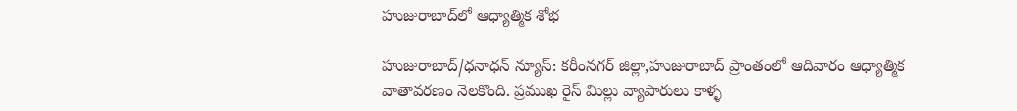హుజురాబాద్‌లో ఆధ్యాత్మిక శోభ

హుజురాబాద్/ధనాధన్ న్యూస్: కరీంనగర్ జిల్లా,హుజురాబాద్ ప్రాంతంలో ఆదివారం ఆధ్యాత్మిక వాతావరణం నెలకొంది. ప్రముఖ రైస్ మిల్లు వ్యాపారులు కాళ్ళ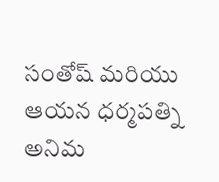సంతోష్ మరియు ఆయన ధర్మపత్ని అనిమ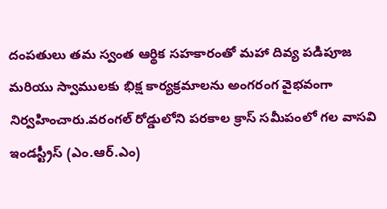దంపతులు తమ స్వంత ఆర్థిక సహకారంతో మహా దివ్య పడిపూజ మరియు స్వాములకు భిక్ష కార్యక్రమాలను అంగరంగ వైభవంగా నిర్వహించారు.వరంగల్ రోడ్డులోని పరకాల క్రాస్ సమీపంలో గల వాసవి ఇండస్ట్రీస్‌ (ఎం.ఆర్.ఎం)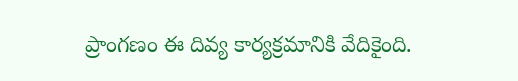ప్రాంగణం ఈ దివ్య కార్యక్రమానికి వేదికైంది.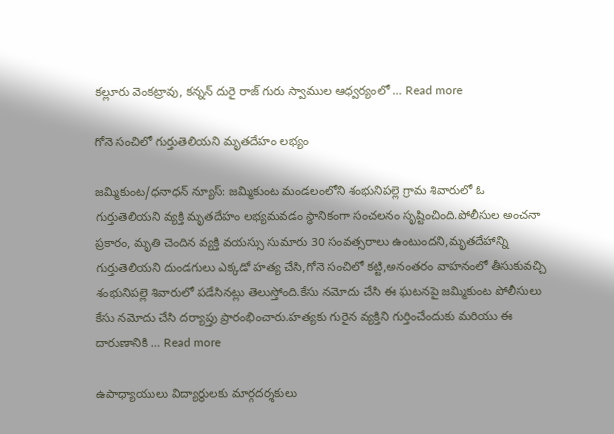కల్లూరు వెంకట్రావు, కన్నన్ దురై రాజ్ గురు స్వాముల ఆధ్వర్యంలో … Read more

గోనె సంచిలో గుర్తుతెలియని మృతదేహం లభ్యం

జమ్మికుంట/ధనాధన్ న్యూస్: జమ్మికుంట మండలంలోని శంభునిపల్లె గ్రామ శివారులో ఓ గుర్తుతెలియని వ్యక్తి మృతదేహం లభ్యమవడం స్థానికంగా సంచలనం సృష్టించింది.పోలీసుల అంచనా ప్రకారం, మృతి చెందిన వ్యక్తి వయస్సు సుమారు 30 సంవత్సరాలు ఉంటుందని,మృతదేహాన్ని గుర్తుతెలియని దుండగులు ఎక్కడో హత్య చేసి,గోనె సంచిలో కట్టి,అనంతరం వాహనంలో తీసుకువచ్చి శంభునిపల్లె శివారులో పడేసినట్లు తెలుస్తోంది.కేసు నమోదు చేసి ఈ ఘటనపై జమ్మికుంట పోలీసులు కేసు నమోదు చేసి దర్యాప్తు ప్రారంభించారు.హత్యకు గురైన వ్యక్తిని గుర్తించేందుకు మరియు ఈ దారుణానికి … Read more

ఉపాధ్యాయులు విద్యార్థులకు మార్గదర్శకులు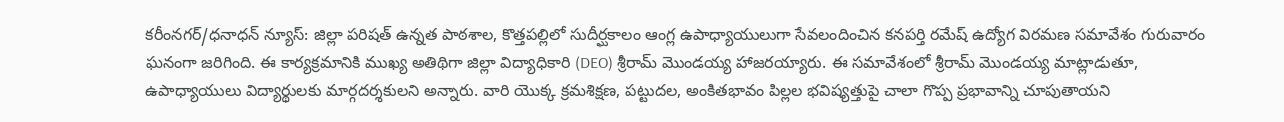కరీంనగర్/ధనాధన్ న్యూస్: జిల్లా పరిషత్ ఉన్నత పాఠశాల, కొత్తపల్లిలో సుదీర్ఘకాలం ఆంగ్ల ఉపాధ్యాయులుగా సేవలందించిన కనపర్తి రమేష్ ఉద్యోగ విరమణ సమావేశం గురువారం ఘనంగా జరిగింది. ఈ కార్యక్రమానికి ముఖ్య అతిథిగా జిల్లా విద్యాధికారి (DEO) శ్రీరామ్ మొండయ్య హాజరయ్యారు. ఈ సమావేశంలో శ్రీరామ్ మొండయ్య మాట్లాడుతూ, ఉపాధ్యాయులు విద్యార్థులకు మార్గదర్శకులని అన్నారు. వారి యొక్క క్రమశిక్షణ, పట్టుదల, అంకితభావం పిల్లల భవిష్యత్తుపై చాలా గొప్ప ప్రభావాన్ని చూపుతాయని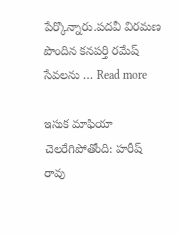పేర్కొన్నారు.పదవీ విరమణ పొందిన కనపర్తి రమేష్ సేవలను … Read more

ఇసుక మాఫియా చెలరేగిపోతోంది: హరీష్ రావు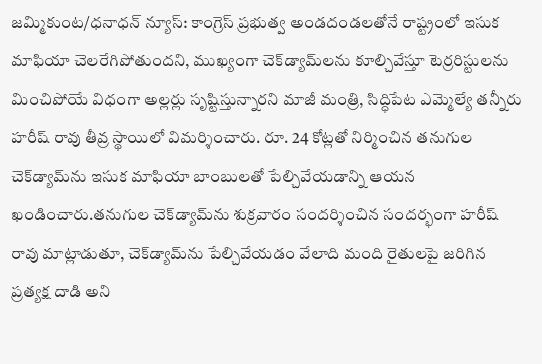జమ్మికుంట/ధనాధన్ న్యూస్: కాంగ్రెస్ ప్రభుత్వ అండదండలతోనే రాష్ట్రంలో ఇసుక మాఫియా చెలరేగిపోతుందని, ముఖ్యంగా చెక్‌డ్యామ్‌లను కూల్చివేస్తూ టెర్రరిస్టులను మించిపోయే విధంగా అల్లర్లు సృష్టిస్తున్నారని మాజీ మంత్రి, సిద్ధిపేట ఎమ్మెల్యే తన్నీరు హరీష్ రావు తీవ్ర స్థాయిలో విమర్శించారు. రూ. 24 కోట్లతో నిర్మించిన తనుగుల చెక్‌డ్యామ్‌ను ఇసుక మాఫియా బాంబులతో పేల్చివేయడాన్ని ఆయన ఖండించారు.తనుగుల చెక్‌డ్యామ్‌ను శుక్రవారం సందర్శించిన సందర్భంగా హరీష్ రావు మాట్లాడుతూ, చెక్‌డ్యామ్‌ను పేల్చివేయడం వేలాది మంది రైతులపై జరిగిన ప్రత్యక్ష దాడి అని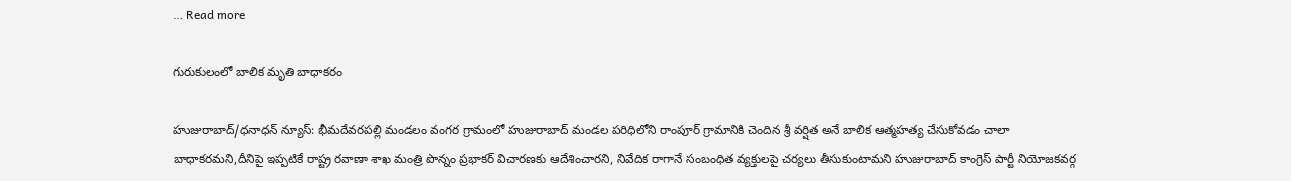… Read more

గురుకులంలో బాలిక మృతి బాధాకరం

హుజురాబాద్/ధనాధన్ న్యూస్: భీమదేవరపల్లి మండలం వంగర గ్రామంలో హుజురాబాద్ మండల పరిధిలోని రాంపూర్ గ్రామానికి చెందిన శ్రీ వర్షిత అనే బాలిక ఆత్మహత్య చేసుకోవడం చాలా బాధాకరమని,దీనిపై ఇప్పటికే రాష్ట్ర రవాణా శాఖ మంత్రి పొన్నం ప్రభాకర్ విచారణకు ఆదేశించారని, నివేదిక రాగానే సంబంధిత వ్యక్తులపై చర్యలు తీసుకుంటామని హుజురాబాద్ కాంగ్రెస్ పార్టీ నియోజకవర్గ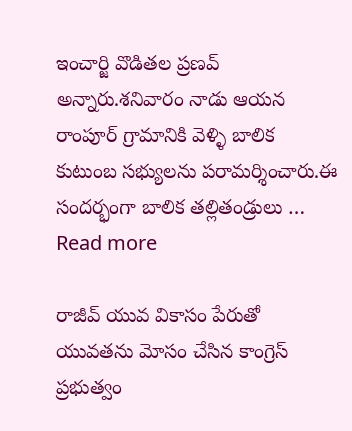ఇంచార్జి వొడితల ప్రణవ్ అన్నారు.శనివారం నాడు ఆయన రాంపూర్ గ్రామానికి వెళ్ళి బాలిక కుటుంబ సభ్యులను పరామర్శించారు.ఈ సందర్భంగా బాలిక తల్లితండ్రులు … Read more

రాజీవ్ యువ వికాసం పేరుతో యువతను మోసం చేసిన కాంగ్రెస్ ప్రభుత్వం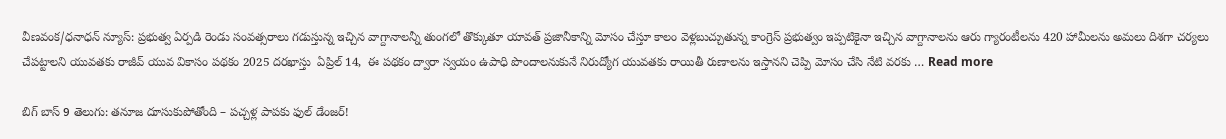వీణవంక/ధనాధన్ న్యూస్: ప్రభుత్వ ఏర్పడి రెండు సంవత్సరాలు గడుస్తున్న ఇచ్చిన వాగ్దానాలన్నీ తుంగలో తొక్కుతూ యావత్ ప్రజానీకాన్ని మోసం చేస్తూ కాలం వెళ్లబుచ్చుతున్న కాంగ్రెస్ ప్రభుత్వం ఇప్పటికైనా ఇచ్చిన వాగ్దానాలను ఆరు గ్యారంటీలను 420 హామీలను అమలు దిశగా చర్యలు చేపట్టాలని యువతకు రాజీవ్ యువ వికాసం పథకం 2025 దరఖాస్తు  ఏప్రిల్ 14,  ఈ పథకం ద్వారా స్వయం ఉపాధి పొందాలనుకునే నిరుద్యోగ యువతకు రాయితీ రుణాలను ఇస్తానని చెప్పి మోసం చేసి నేటి వరకు … Read more

బిగ్ బాస్ 9 తెలుగు: తనూజ దూసుకుపోతోంది – పచ్చళ్ల పాపకు ఫుల్ డేంజర్!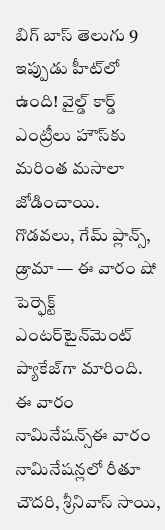బిగ్ బాస్ తెలుగు 9 ఇప్పుడు హీట్‌లో ఉంది! వైల్డ్ కార్డ్ ఎంట్రీలు హౌస్‌కు మరింత మసాలా జోడించాయి. గొడవలు, గేమ్ ప్లాన్స్, డ్రామా — ఈ వారం షో పెర్ఫెక్ట్ ఎంటర్‌టైన్‌మెంట్ ప్యాకేజ్‌గా మారింది. ఈ వారం నామినేషన్స్ఈ వారం నామినేషన్లలో రీతూ చౌదరి, శ్రీనివాస్ సాయి,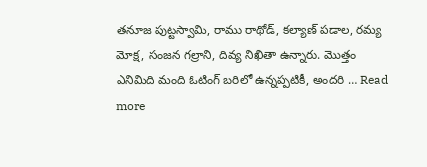తనూజ పుట్టస్వామి, రాము రాథోడ్, కల్యాణ్ పడాల, రమ్య మోక్ష, సంజన గల్రాని, దివ్య నిఖితా ఉన్నారు. మొత్తం ఎనిమిది మంది ఓటింగ్ బరిలో ఉన్నప్పటికీ, అందరి … Read more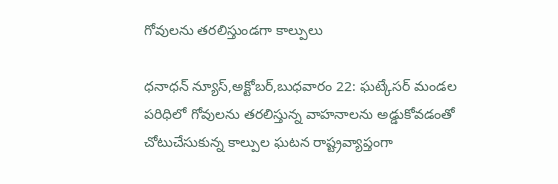గోవులను తరలిస్తుండగా కాల్పులు

ధనాధన్ న్యూస్,అక్టోబర్,బుధవారం 22: ఘట్కేసర్ మండల పరిధిలో గోవులను తరలిస్తున్న వాహనాలను అడ్డుకోవడంతో చోటుచేసుకున్న కాల్పుల ఘటన రాష్ట్రవ్యాప్తంగా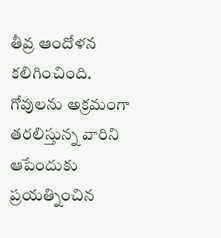తీవ్ర ఆందోళన కలిగించింది. గోవులను అక్రమంగా తరలిస్తున్న వారిని ఆపేందుకు ప్రయత్నించిన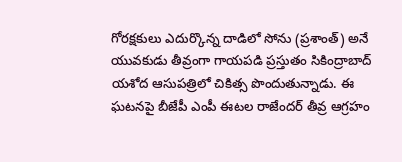గోరక్షకులు ఎదుర్కొన్న దాడిలో సోను (ప్రశాంత్) అనే యువకుడు తీవ్రంగా గాయపడి ప్రస్తుతం సికింద్రాబాద్ యశోద ఆసుపత్రిలో చికిత్స పొందుతున్నాడు. ఈ ఘటనపై బీజేపీ ఎంపీ ఈటల రాజేందర్ తీవ్ర ఆగ్రహం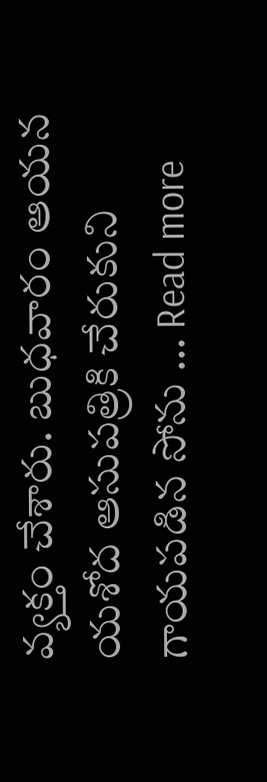వ్యక్తం చేశారు. బుధవారం ఆయన యశోద ఆసుపత్రికి చేరుకుని గాయపడిన సోను … Read more